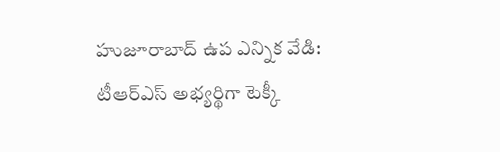హుజూరాబాద్ ఉప ఎన్నిక వేడి: టీఆర్ఎస్ అభ్యర్థిగా టెక్కీ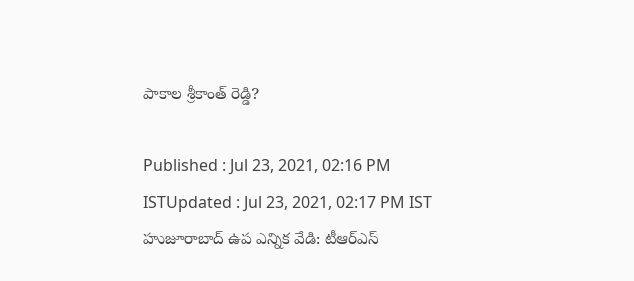పాకాల శ్రీకాంత్ రెడ్డి?

Published : Jul 23, 2021, 02:16 PM ISTUpdated : Jul 23, 2021, 02:17 PM IST
హుజూరాబాద్ ఉప ఎన్నిక వేడి: టీఆర్ఎస్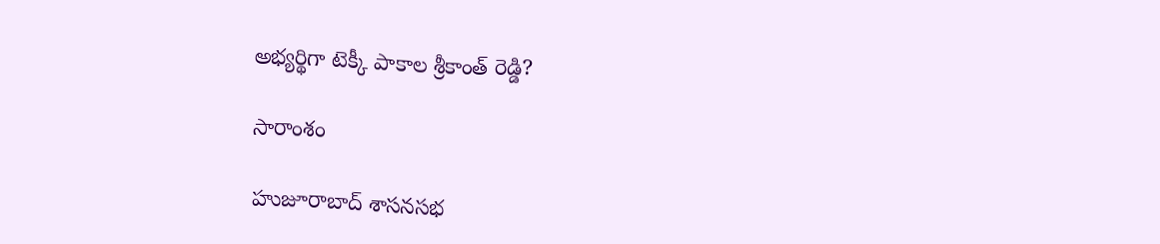అభ్యర్థిగా టెక్కీ పాకాల శ్రీకాంత్ రెడ్డి?

సారాంశం

హుజూరాబాద్ శాసనసభ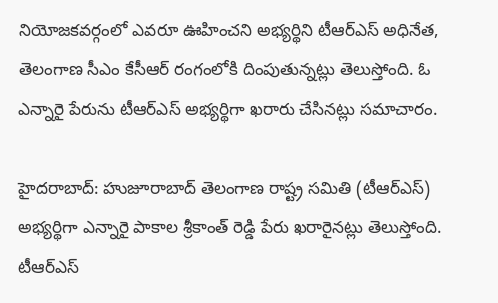నియోజకవర్గంలో ఎవరూ ఊహించని అభ్యర్థిని టీఆర్ఎస్ అధినేత, తెలంగాణ సీఎం కేసీఆర్ రంగంలోకి దింపుతున్నట్లు తెలుస్తోంది. ఓ ఎన్నారై పేరును టీఆర్ఎస్ అభ్యర్థిగా ఖరారు చేసినట్లు సమాచారం.

హైదరాబాద్: హుజూరాబాద్ తెలంగాణ రాష్ట్ర సమితి (టీఆర్ఎస్) అభ్యర్థిగా ఎన్నారై పాకాల శ్రీకాంత్ రెడ్డి పేరు ఖరారైనట్లు తెలుస్తోంది. టీఆర్ఎస్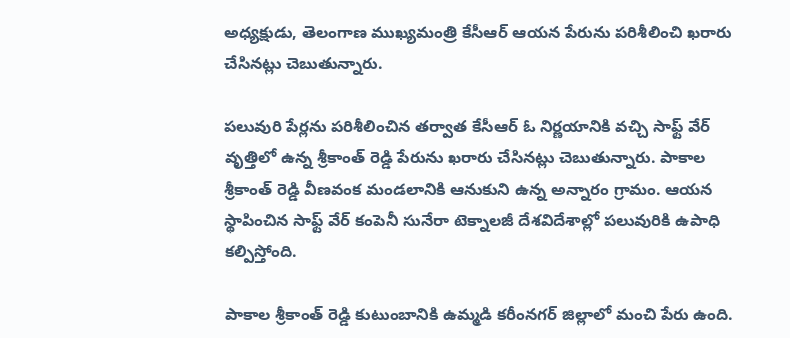అధ్యక్షుడు, తెలంగాణ ముఖ్యమంత్రి కేసీఆర్ ఆయన పేరును పరిశీలించి ఖరారు చేసినట్లు చెబుతున్నారు.

పలువురి పేర్లను పరిశీలించిన తర్వాత కేసీఆర్ ఓ నిర్ణయానికి వచ్చి సాఫ్ట్ వేర్ వృత్తిలో ఉన్న శ్రీకాంత్ రెడ్డి పేరును ఖరారు చేసినట్లు చెబుతున్నారు. పాకాల శ్రీకాంత్ రెడ్డి వీణవంక మండలానికి ఆనుకుని ఉన్న అన్నారం గ్రామం. ఆయన స్థాపించిన సాఫ్ట్ వేర్ కంపెనీ సునేరా టెక్నాలజీ దేశవిదేశాల్లో పలువురికి ఉపాధి కల్పిస్తోంది.

పాకాల శ్రీకాంత్ రెడ్డి కుటుంబానికి ఉమ్మడి కరీంనగర్ జిల్లాలో మంచి పేరు ఉంది.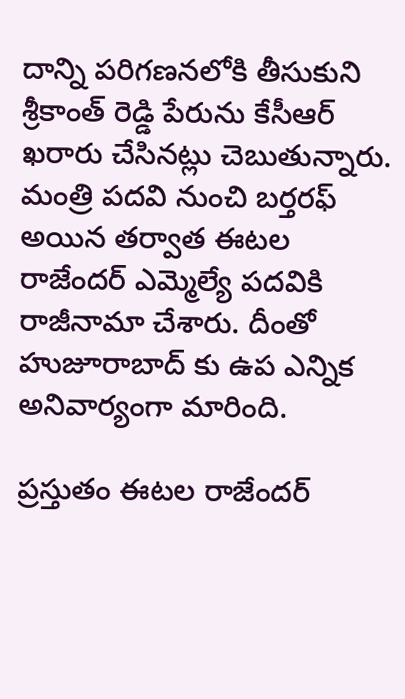దాన్ని పరిగణనలోకి తీసుకుని శ్రీకాంత్ రెడ్డి పేరును కేసీఆర్ ఖరారు చేసినట్లు చెబుతున్నారు. మంత్రి పదవి నుంచి బర్తరఫ్ అయిన తర్వాత ఈటల రాజేందర్ ఎమ్మెల్యే పదవికి రాజీనామా చేశారు. దీంతో హుజూరాబాద్ కు ఉప ఎన్నిక అనివార్యంగా మారింది.

ప్రస్తుతం ఈటల రాజేందర్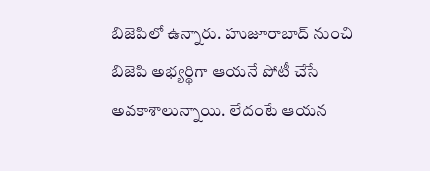బిజెపిలో ఉన్నారు. హుజూరాబాద్ నుంచి బిజెపి అభ్యర్థిగా ఆయనే పోటీ చేసే అవకాశాలున్నాయి. లేదంటే ఆయన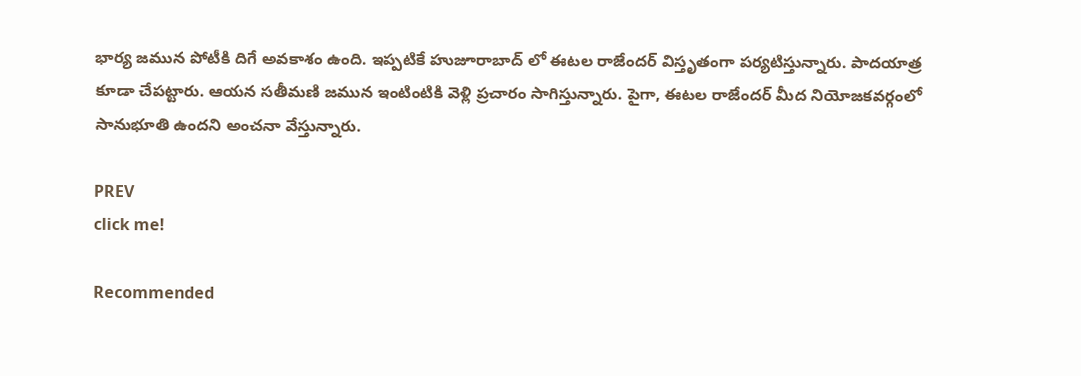భార్య జమున పోటీకి దిగే అవకాశం ఉంది. ఇప్పటికే హుజూరాబాద్ లో ఈటల రాజేందర్ విస్తృతంగా పర్యటిస్తున్నారు. పాదయాత్ర కూడా చేపట్టారు. ఆయన సతీమణి జమున ఇంటింటికి వెళ్లి ప్రచారం సాగిస్తున్నారు. పైగా, ఈటల రాజేందర్ మీద నియోజకవర్గంలో సానుభూతి ఉందని అంచనా వేస్తున్నారు.

PREV
click me!

Recommended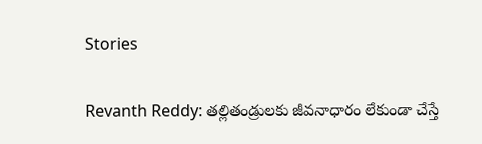Stories

Revanth Reddy: తల్లితండ్రులకు జీవనాధారం లేకుండా చేస్తే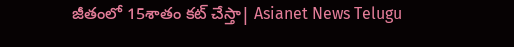జీతంలో 15శాతం కట్ చేస్తా| Asianet News Telugu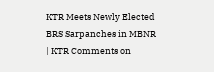KTR Meets Newly Elected BRS Sarpanches in MBNR | KTR Comments on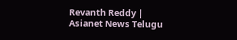Revanth Reddy | Asianet News Telugu